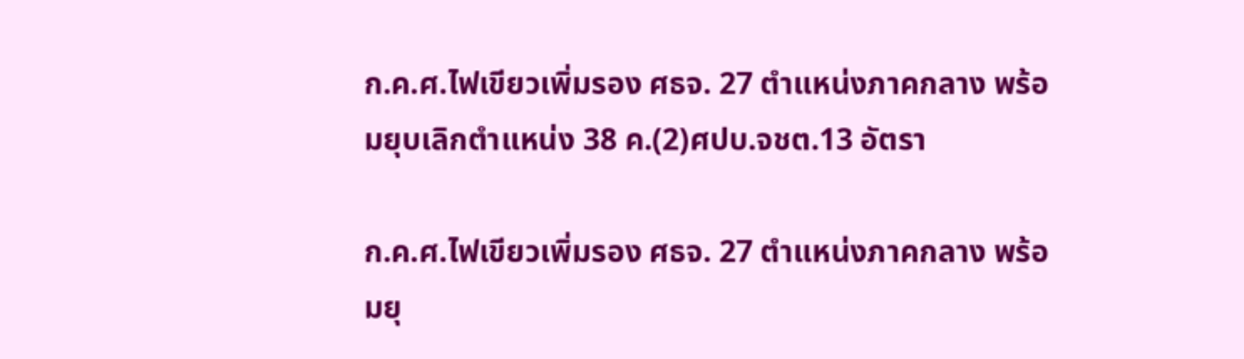ก.ค.ศ.ไฟเขียวเพิ่มรอง ศธจ. 27 ตำแหน่งภาคกลาง พร้อมยุบเลิกตำแหน่ง 38 ค.(2)ศปบ.จชต.13 อัตรา

ก.ค.ศ.ไฟเขียวเพิ่มรอง ศธจ. 27 ตำแหน่งภาคกลาง พร้อมยุ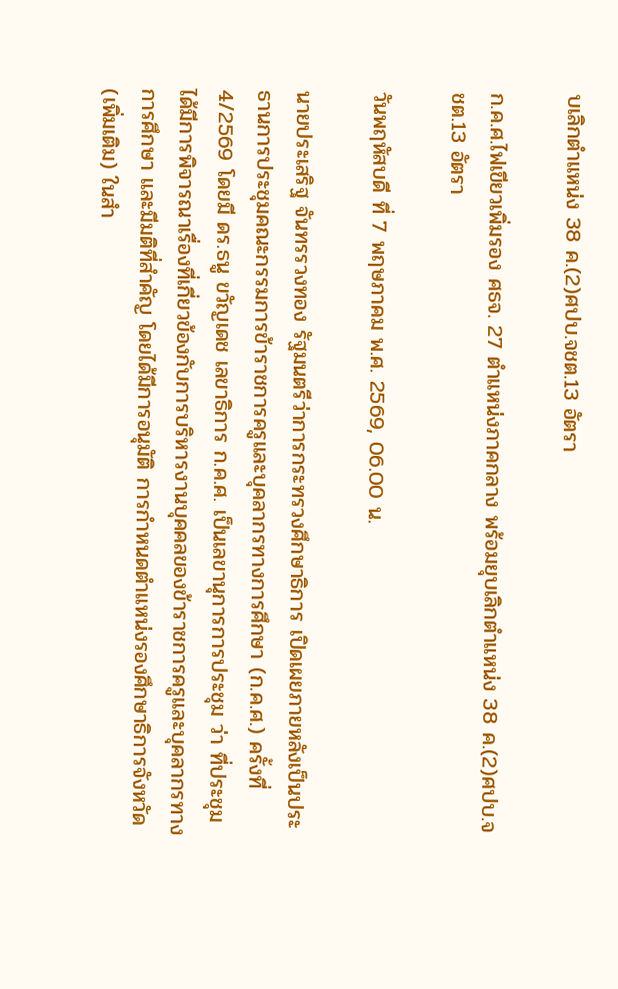บเลิกตำแหน่ง 38 ค.(2)ศปบ.จชต.13 อัตรา

ก.ค.ศ.ไฟเขียวเพิ่มรอง ศธจ. 27 ตำแหน่งภาคกลาง พร้อมยุบเลิกตำแหน่ง 38 ค.(2)ศปบ.จชต.13 อัตรา

วันพฤหัสบดี ที่ 7 พฤษภาคม พ.ศ. 2569, 06.00 น.

นายประเสริฐ จันทรรวงทอง รัฐมนตรีว่าการกระทรวงศึกษาธิการ เปิดเผยภายหลังเป็นประธานการประชุมคณะกรรมการข้าราชการครูและบุคลากรทางการศึกษา (ก.ค.ศ.) ครั้งที่ 4/2569 โดยมี ดร.ธนู ขวัญเดช เลขาธิการ ก.ค.ศ. เป็นเลขานุการการประชุม ว่า ที่ประชุมได้มีการพิจารณาเรื่องที่เกี่ยวข้องกับการบริหารงานบุคคลของข้าราชการครูและบุคลากรทางการศึกษา และมีมติที่สำคัญ โดยได้มีการอนุมัติ การกำหนดตำแหน่งรองศึกษาธิการจังหวัด (เพิ่มเติม) ในสำ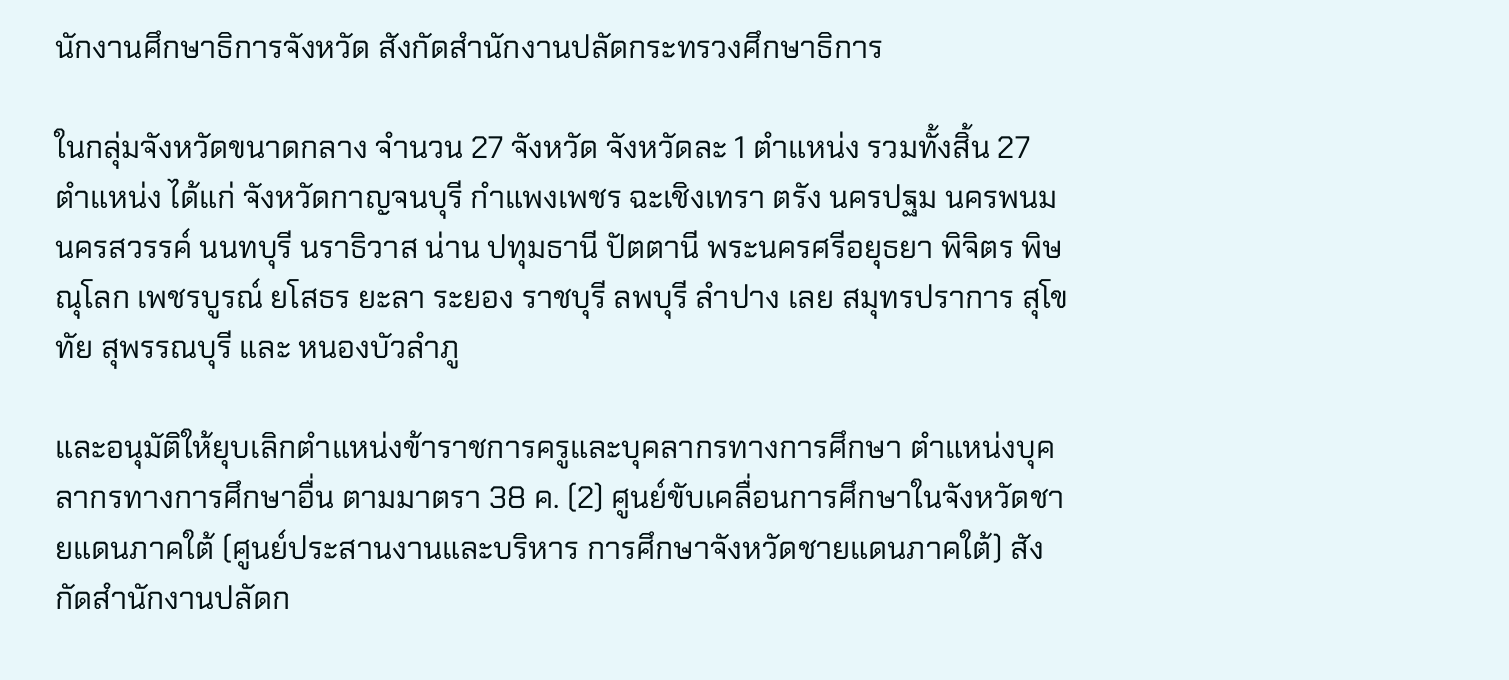นักงานศึกษาธิการจังหวัด สังกัดสำนักงานปลัดกระทรวงศึกษาธิการ

ในกลุ่มจังหวัดขนาดกลาง จำนวน 27 จังหวัด จังหวัดละ 1 ตำแหน่ง รวมทั้งสิ้น 27 ตำแหน่ง ได้แก่ จังหวัดกาญจนบุรี กำแพงเพชร ฉะเชิงเทรา ตรัง นครปฐม นครพนม นครสวรรค์ นนทบุรี นราธิวาส น่าน ปทุมธานี ปัตตานี พระนครศรีอยุธยา พิจิตร พิษณุโลก เพชรบูรณ์ ยโสธร ยะลา ระยอง ราชบุรี ลพบุรี ลำปาง เลย สมุทรปราการ สุโขทัย สุพรรณบุรี และ หนองบัวลำภู

และอนุมัติให้ยุบเลิกตำแหน่งข้าราชการครูและบุคลากรทางการศึกษา ตำแหน่งบุคลากรทางการศึกษาอื่น ตามมาตรา 38 ค. (2) ศูนย์ขับเคลื่อนการศึกษาในจังหวัดชายแดนภาคใต้ (ศูนย์ประสานงานและบริหาร การศึกษาจังหวัดชายแดนภาคใต้) สังกัดสำนักงานปลัดก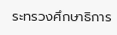ระทรวงศึกษาธิการ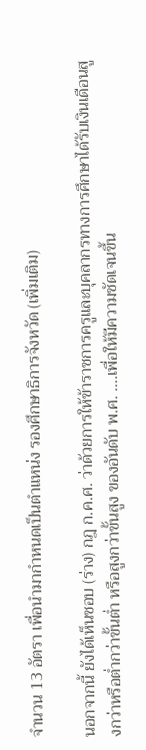จำนวน 13 อัตรา เพื่อนำมากำหนดเป็นตำแหน่ง รองศึกษาธิการจังหวัด (เพิ่มเติม)

นอกจากนี้ ยังได้เห็นชอบ (ร่าง) กฎ ก.ค.ศ. ว่าด้วยการให้ข้าราชการครูและบุคลากรทางการศึกษาได้รับเงินเดือนสูงกว่าหรือต่ำกว่าขั้นต่ำ หรือสูงกว่าขั้นสูง ของอันดับ พ.ศ. ….เพื่อให้มีความชัดเจนขึ้น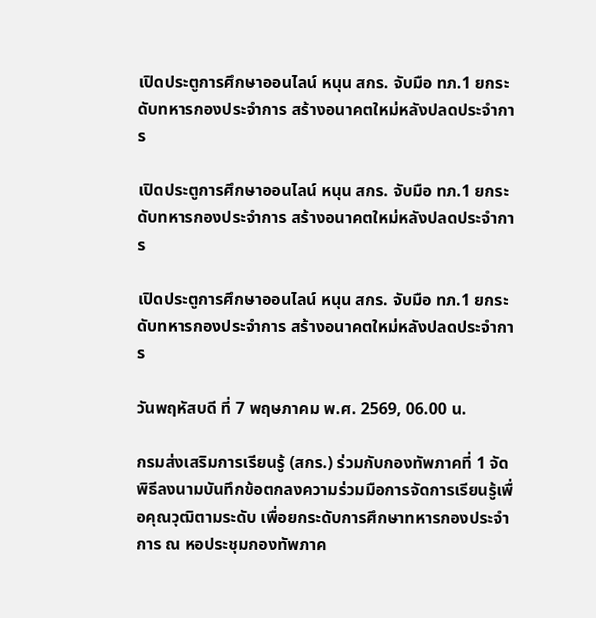เปิดประตูการศึกษาออนไลน์ หนุน สกร. จับมือ ทภ.1 ยกระดับทหารกองประจำการ สร้างอนาคตใหม่หลังปลดประจำการ

เปิดประตูการศึกษาออนไลน์ หนุน สกร. จับมือ ทภ.1 ยกระดับทหารกองประจำการ สร้างอนาคตใหม่หลังปลดประจำการ

เปิดประตูการศึกษาออนไลน์ หนุน สกร. จับมือ ทภ.1 ยกระดับทหารกองประจำการ สร้างอนาคตใหม่หลังปลดประจำการ

วันพฤหัสบดี ที่ 7 พฤษภาคม พ.ศ. 2569, 06.00 น.

กรมส่งเสริมการเรียนรู้ (สกร.) ร่วมกับกองทัพภาคที่ 1 จัดพิธีลงนามบันทึกข้อตกลงความร่วมมือการจัดการเรียนรู้เพื่อคุณวุฒิตามระดับ เพื่อยกระดับการศึกษาทหารกองประจำการ ณ หอประชุมกองทัพภาค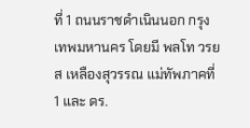ที่ 1 ถนนราชดำเนินนอก กรุงเทพมหานคร โดยมี พลโท วรยส เหลืองสุวรรณ แม่ทัพภาคที่ 1 และ ดร.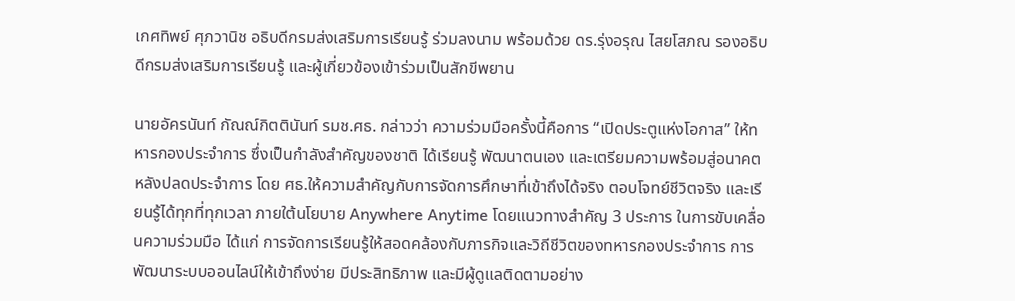เกศทิพย์ ศุภวานิช อธิบดีกรมส่งเสริมการเรียนรู้ ร่วมลงนาม พร้อมด้วย ดร.รุ่งอรุณ ไสยโสภณ รองอธิบดีกรมส่งเสริมการเรียนรู้ และผู้เกี่ยวข้องเข้าร่วมเป็นสักขีพยาน

นายอัครนันท์ กัณณ์กิตตินันท์ รมช.ศธ. กล่าวว่า ความร่วมมือครั้งนี้คือการ “เปิดประตูแห่งโอกาส” ให้ทหารกองประจำการ ซึ่งเป็นกำลังสำคัญของชาติ ได้เรียนรู้ พัฒนาตนเอง และเตรียมความพร้อมสู่อนาคตหลังปลดประจำการ โดย ศธ.ให้ความสำคัญกับการจัดการศึกษาที่เข้าถึงได้จริง ตอบโจทย์ชีวิตจริง และเรียนรู้ได้ทุกที่ทุกเวลา ภายใต้นโยบาย Anywhere Anytime โดยแนวทางสำคัญ 3 ประการ ในการขับเคลื่อนความร่วมมือ ได้แก่ การจัดการเรียนรู้ให้สอดคล้องกับภารกิจและวิถีชีวิตของทหารกองประจำการ การพัฒนาระบบออนไลน์ให้เข้าถึงง่าย มีประสิทธิภาพ และมีผู้ดูแลติดตามอย่าง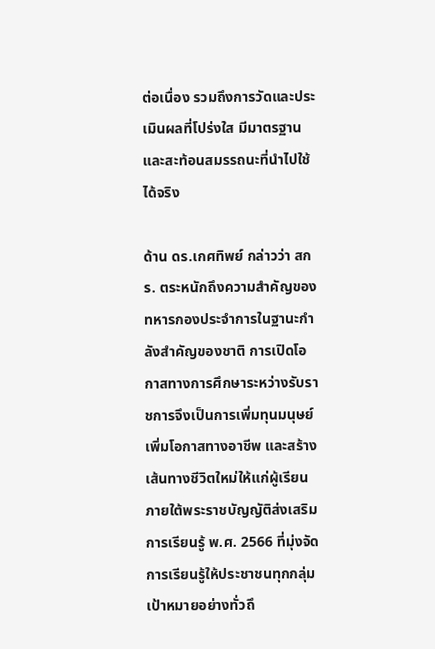ต่อเนื่อง รวมถึงการวัดและประเมินผลที่โปร่งใส มีมาตรฐาน และสะท้อนสมรรถนะที่นำไปใช้ได้จริง

ด้าน ดร.เกศทิพย์ กล่าวว่า สกร. ตระหนักถึงความสำคัญของทหารกองประจำการในฐานะกำลังสำคัญของชาติ การเปิดโอกาสทางการศึกษาระหว่างรับราชการจึงเป็นการเพิ่มทุนมนุษย์ เพิ่มโอกาสทางอาชีพ และสร้างเส้นทางชีวิตใหม่ให้แก่ผู้เรียน ภายใต้พระราชบัญญัติส่งเสริมการเรียนรู้ พ.ศ. 2566 ที่มุ่งจัดการเรียนรู้ให้ประชาชนทุกกลุ่มเป้าหมายอย่างทั่วถึ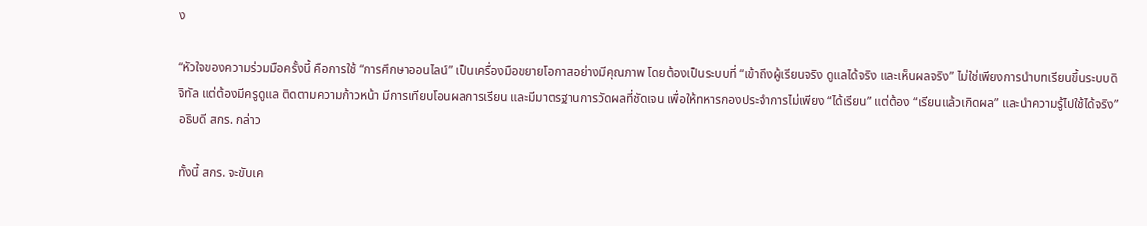ง

“หัวใจของความร่วมมือครั้งนี้ คือการใช้ “การศึกษาออนไลน์” เป็นเครื่องมือขยายโอกาสอย่างมีคุณภาพ โดยต้องเป็นระบบที่ “เข้าถึงผู้เรียนจริง ดูแลได้จริง และเห็นผลจริง” ไม่ใช่เพียงการนำบทเรียนขึ้นระบบดิจิทัล แต่ต้องมีครูดูแล ติดตามความก้าวหน้า มีการเทียบโอนผลการเรียน และมีมาตรฐานการวัดผลที่ชัดเจน เพื่อให้ทหารกองประจำการไม่เพียง “ได้เรียน” แต่ต้อง “เรียนแล้วเกิดผล” และนำความรู้ไปใช้ได้จริง” อธิบดี สกร. กล่าว

ทั้งนี้ สกร. จะขับเค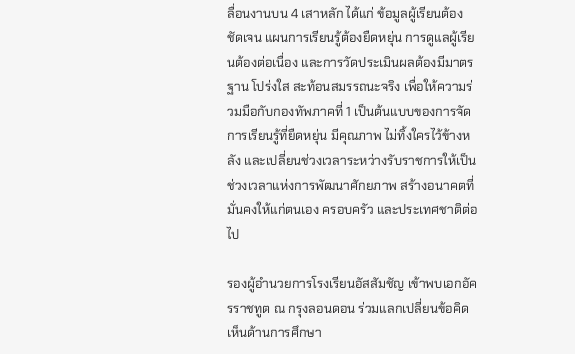ลื่อนงานบน 4 เสาหลัก ได้แก่ ข้อมูลผู้เรียนต้องชัดเจน แผนการเรียนรู้ต้องยืดหยุ่น การดูแลผู้เรียนต้องต่อเนื่อง และการวัดประเมินผลต้องมีมาตรฐาน โปร่งใส สะท้อนสมรรถนะจริง เพื่อให้ความร่วมมือกับกองทัพภาคที่ 1 เป็นต้นแบบของการจัดการเรียนรู้ที่ยืดหยุ่น มีคุณภาพ ไม่ทิ้งใครไว้ข้างหลัง และเปลี่ยนช่วงเวลาระหว่างรับราชการให้เป็นช่วงเวลาแห่งการพัฒนาศักยภาพ สร้างอนาคตที่มั่นคงให้แก่ตนเอง ครอบครัว และประเทศชาติต่อไป

รองผู้อำนวยการโรงเรียนอัสสัมชัญ เข้าพบเอกอัครราชทูต ณ กรุงลอนดอน ร่วมแลกเปลี่ยนข้อคิดเห็นด้านการศึกษา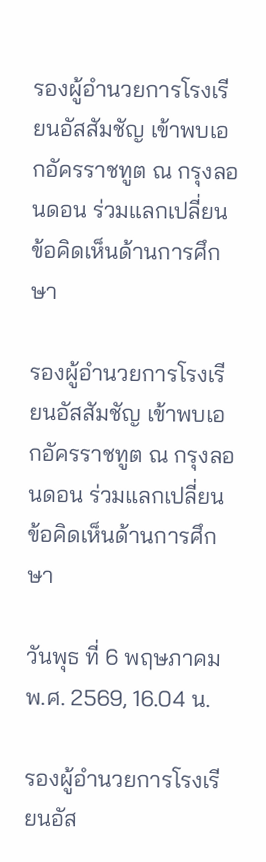รองผู้อำนวยการโรงเรียนอัสสัมชัญ เข้าพบเอกอัครราชทูต ณ กรุงลอนดอน ร่วมแลกเปลี่ยนข้อคิดเห็นด้านการศึกษา

รองผู้อำนวยการโรงเรียนอัสสัมชัญ เข้าพบเอกอัครราชทูต ณ กรุงลอนดอน ร่วมแลกเปลี่ยนข้อคิดเห็นด้านการศึกษา

วันพุธ ที่ 6 พฤษภาคม พ.ศ. 2569, 16.04 น.

รองผู้อำนวยการโรงเรียนอัส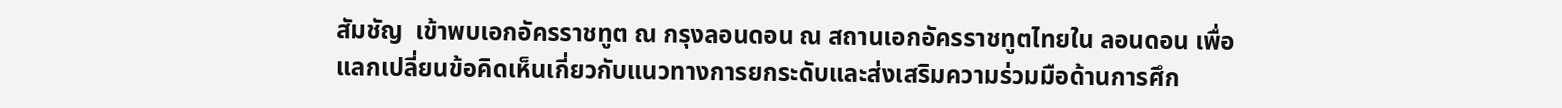สัมชัญ  เข้าพบเอกอัครราชทูต ณ กรุงลอนดอน ณ สถานเอกอัครราชทูตไทยใน ลอนดอน เพื่อแลกเปลี่ยนข้อคิดเห็นเกี่ยวกับแนวทางการยกระดับและส่งเสริมความร่วมมือด้านการศึก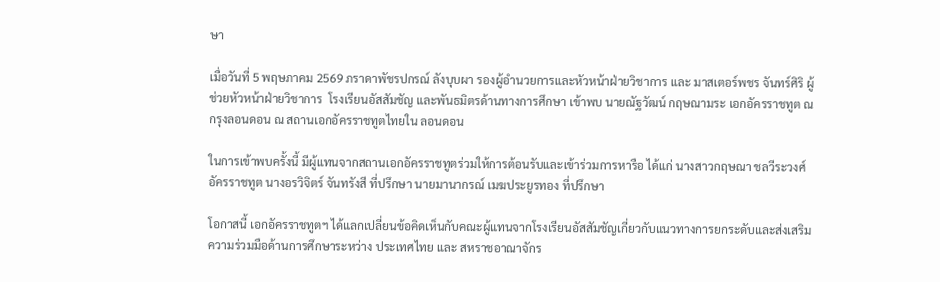ษา

เมื่อวันที่ 5 พฤษภาคม 2569 ภราดาพัชรปกรณ์ ลังบุบผา รองผู้อำนวยการและหัวหน้าฝ่ายวิชาการ และ มาสเตอร์พชร จันทร์ศิริ ผู้ช่วยหัวหน้าฝ่ายวิชาการ  โรงเรียนอัสสัมชัญ และพันธมิตรด้านทางการศึกษา เข้าพบ นายณัฐวัฒน์ กฤษณามระ เอกอัครราชทูต ณ กรุงลอนดอน ณ สถานเอกอัครราชทูตไทยใน ลอนดอน

ในการเข้าพบครั้งนี้ มีผู้แทนจากสถานเอกอัครราชทูตร่วมให้การต้อนรับและเข้าร่วมการหารือ ได้แก่ นางสาวกฤษณา ชลวีระวงศ์ อัครราชทูต นางอรวิจิตร์ จันทรังสี ที่ปรึกษา นายมานากรณ์ เมฆประยูรทอง ที่ปรึกษา

โอกาสนี้ เอกอัครราชทูตฯ ได้แลกเปลี่ยนข้อคิดเห็นกับคณะผู้แทนจากโรงเรียนอัสสัมชัญเกี่ยวกับแนวทางการยกระดับและส่งเสริมความร่วมมือด้านการศึกษาระหว่าง ประเทศไทย และ สหราชอาณาจักร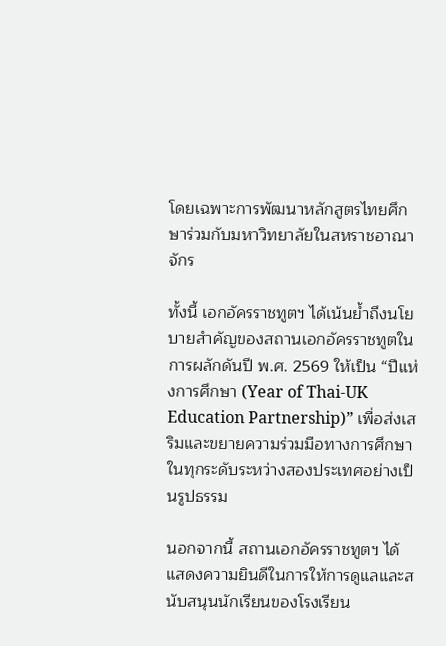โดยเฉพาะการพัฒนาหลักสูตรไทยศึกษาร่วมกับมหาวิทยาลัยในสหราชอาณาจักร

ทั้งนี้ เอกอัครราชทูตฯ ได้เน้นย้ำถึงนโยบายสำคัญของสถานเอกอัครราชทูตในการผลักดันปี พ.ศ. 2569 ให้เป็น “ปีแห่งการศึกษา (Year of Thai-UK Education Partnership)” เพื่อส่งเสริมและขยายความร่วมมือทางการศึกษาในทุกระดับระหว่างสองประเทศอย่างเป็นรูปธรรม

นอกจากนี้ สถานเอกอัครราชทูตฯ ได้แสดงความยินดีในการให้การดูแลและสนับสนุนนักเรียนของโรงเรียน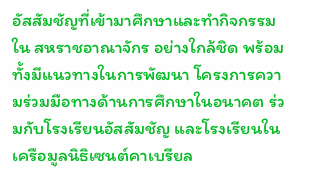อัสสัมชัญที่เข้ามาศึกษาและทำกิจกรรมใน สหราชอาณาจักร อย่างใกล้ชิด พร้อมทั้งมีแนวทางในการพัฒนา โครงการความร่วมมือทางด้านการศึกษาในอนาคต ร่วมกับโรงเรียนอัสสัมชัญ และโรงเรียนในเครือมูลนิธิเซนต์คาเบรียล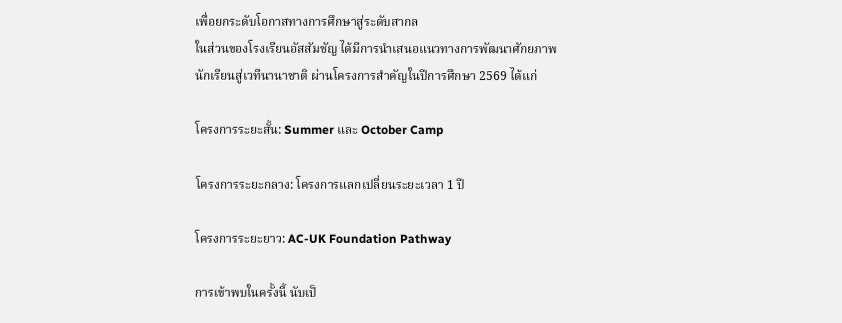เพื่อยกระดับโอกาสทางการศึกษาสู่ระดับสากล
ในส่วนของโรงเรียนอัสสัมชัญ ได้มีการนำเสนอแนวทางการพัฒนาศักยภาพนักเรียนสู่เวทีนานาชาติ ผ่านโครงการสำคัญในปีการศึกษา 2569 ได้แก่

โครงการระยะสั้น: Summer และ October Camp

โครงการระยะกลาง: โครงการแลกเปลี่ยนระยะเวลา 1 ปี

โครงการระยะยาว: AC-UK Foundation Pathway

การเข้าพบในครั้งนี้ นับเป็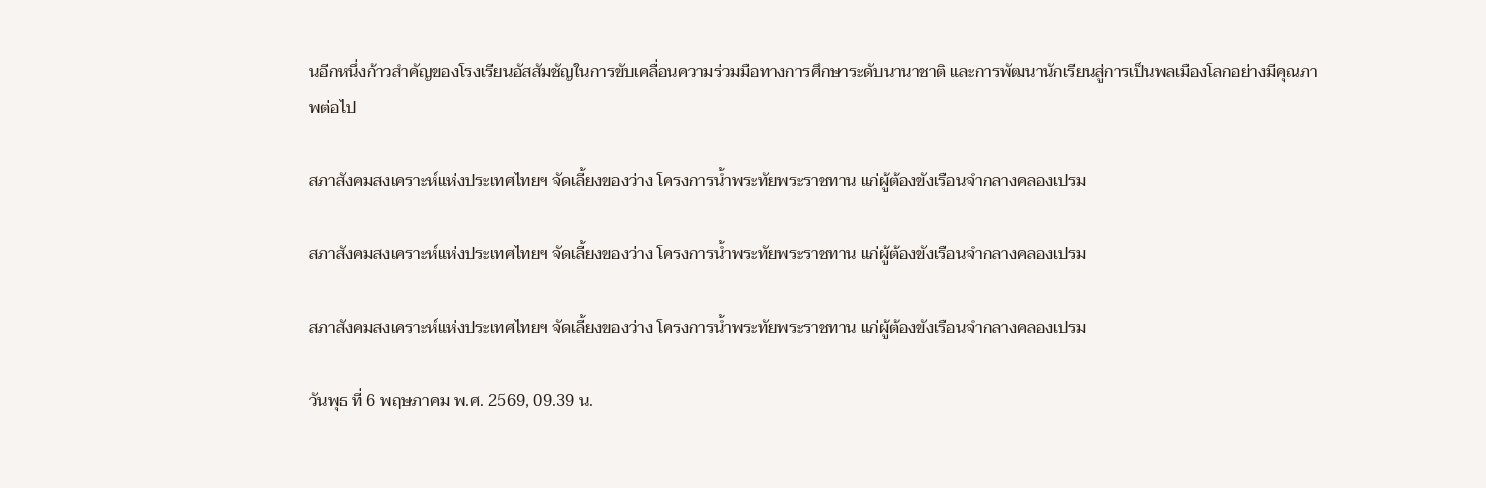นอีกหนึ่งก้าวสำคัญของโรงเรียนอัสสัมชัญในการขับเคลื่อนความร่วมมือทางการศึกษาระดับนานาชาติ และการพัฒนานักเรียนสู่การเป็นพลเมืองโลกอย่างมีคุณภาพต่อไป

สภาสังคมสงเคราะห์แห่งประเทศไทยฯ จัดเลี้ยงของว่าง โครงการน้ำพระทัยพระราชทาน แก่ผู้ต้องขังเรือนจำกลางคลองเปรม

สภาสังคมสงเคราะห์แห่งประเทศไทยฯ จัดเลี้ยงของว่าง โครงการน้ำพระทัยพระราชทาน แก่ผู้ต้องขังเรือนจำกลางคลองเปรม

สภาสังคมสงเคราะห์แห่งประเทศไทยฯ จัดเลี้ยงของว่าง โครงการน้ำพระทัยพระราชทาน แก่ผู้ต้องขังเรือนจำกลางคลองเปรม

วันพุธ ที่ 6 พฤษภาคม พ.ศ. 2569, 09.39 น.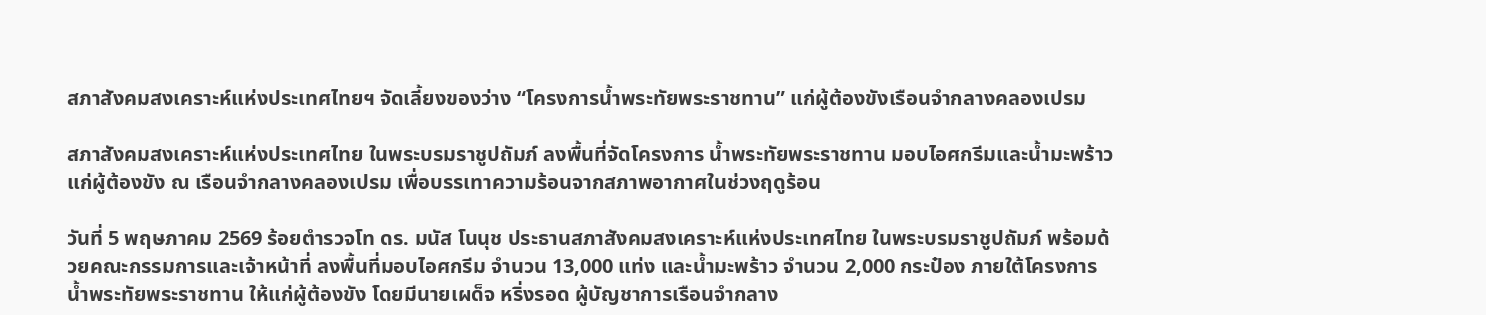สภาสังคมสงเคราะห์แห่งประเทศไทยฯ จัดเลี้ยงของว่าง “โครงการน้ำพระทัยพระราชทาน” แก่ผู้ต้องขังเรือนจำกลางคลองเปรม

สภาสังคมสงเคราะห์แห่งประเทศไทย ในพระบรมราชูปถัมภ์ ลงพื้นที่จัดโครงการ น้ำพระทัยพระราชทาน มอบไอศกรีมและน้ำมะพร้าวแก่ผู้ต้องขัง ณ เรือนจำกลางคลองเปรม เพื่อบรรเทาความร้อนจากสภาพอากาศในช่วงฤดูร้อน

วันที่ 5 พฤษภาคม 2569 ร้อยตำรวจโท ดร. มนัส โนนุช ประธานสภาสังคมสงเคราะห์แห่งประเทศไทย ในพระบรมราชูปถัมภ์ พร้อมด้วยคณะกรรมการและเจ้าหน้าที่ ลงพื้นที่มอบไอศกรีม จำนวน 13,000 แท่ง และน้ำมะพร้าว จำนวน 2,000 กระป๋อง ภายใต้โครงการน้ำพระทัยพระราชทาน ให้แก่ผู้ต้องขัง โดยมีนายเผด็จ หริ่งรอด ผู้บัญชาการเรือนจำกลาง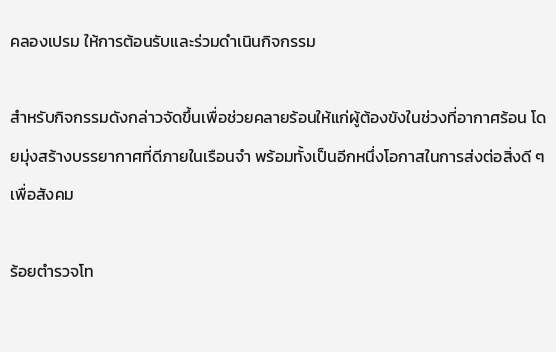คลองเปรม ให้การต้อนรับและร่วมดำเนินกิจกรรม

สำหรับกิจกรรมดังกล่าวจัดขึ้นเพื่อช่วยคลายร้อนให้แก่ผู้ต้องขังในช่วงที่อากาศร้อน โดยมุ่งสร้างบรรยากาศที่ดีภายในเรือนจำ พร้อมทั้งเป็นอีกหนึ่งโอกาสในการส่งต่อสิ่งดี ๆ เพื่อสังคม

ร้อยตำรวจโท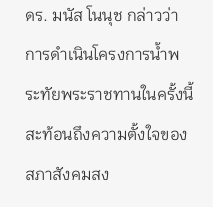ดร. มนัส โนนุช กล่าวว่า การดำเนินโครงการน้ำพระทัยพระราชทานในครั้งนี้ สะท้อนถึงความตั้งใจของสภาสังคมสง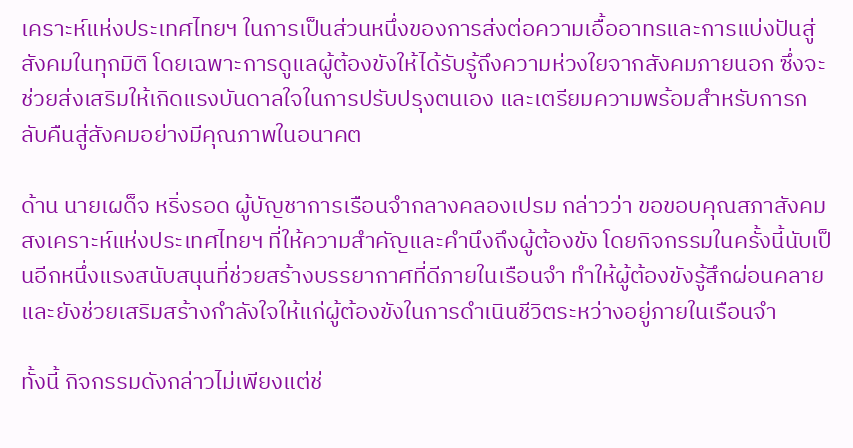เคราะห์แห่งประเทศไทยฯ ในการเป็นส่วนหนึ่งของการส่งต่อความเอื้ออาทรและการแบ่งปันสู่สังคมในทุกมิติ โดยเฉพาะการดูแลผู้ต้องขังให้ได้รับรู้ถึงความห่วงใยจากสังคมภายนอก ซึ่งจะช่วยส่งเสริมให้เกิดแรงบันดาลใจในการปรับปรุงตนเอง และเตรียมความพร้อมสำหรับการกลับคืนสู่สังคมอย่างมีคุณภาพในอนาคต

ด้าน นายเผด็จ หริ่งรอด ผู้บัญชาการเรือนจำกลางคลองเปรม กล่าวว่า ขอขอบคุณสภาสังคมสงเคราะห์แห่งประเทศไทยฯ ที่ให้ความสำคัญและคำนึงถึงผู้ต้องขัง โดยกิจกรรมในครั้งนี้นับเป็นอีกหนึ่งแรงสนับสนุนที่ช่วยสร้างบรรยากาศที่ดีภายในเรือนจำ ทำให้ผู้ต้องขังรู้สึกผ่อนคลาย และยังช่วยเสริมสร้างกำลังใจให้แก่ผู้ต้องขังในการดำเนินชีวิตระหว่างอยู่ภายในเรือนจำ

ทั้งนี้ กิจกรรมดังกล่าวไม่เพียงแต่ช่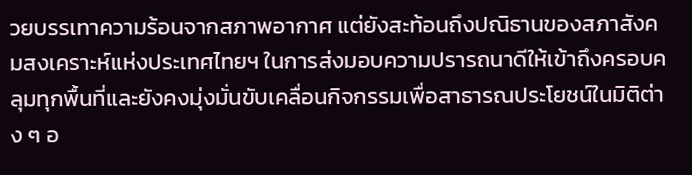วยบรรเทาความร้อนจากสภาพอากาศ แต่ยังสะท้อนถึงปณิธานของสภาสังคมสงเคราะห์แห่งประเทศไทยฯ ในการส่งมอบความปรารถนาดีให้เข้าถึงครอบคลุมทุกพื้นที่และยังคงมุ่งมั่นขับเคลื่อนกิจกรรมเพื่อสาธารณประโยชน์ในมิติต่าง ๆ อ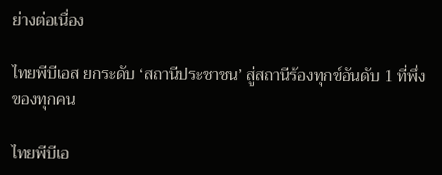ย่างต่อเนื่อง

ไทยพีบีเอส ยกระดับ ‘สถานีประชาชน’ สู่สถานีร้องทุกข์อันดับ 1 ที่พึ่งของทุกคน

ไทยพีบีเอ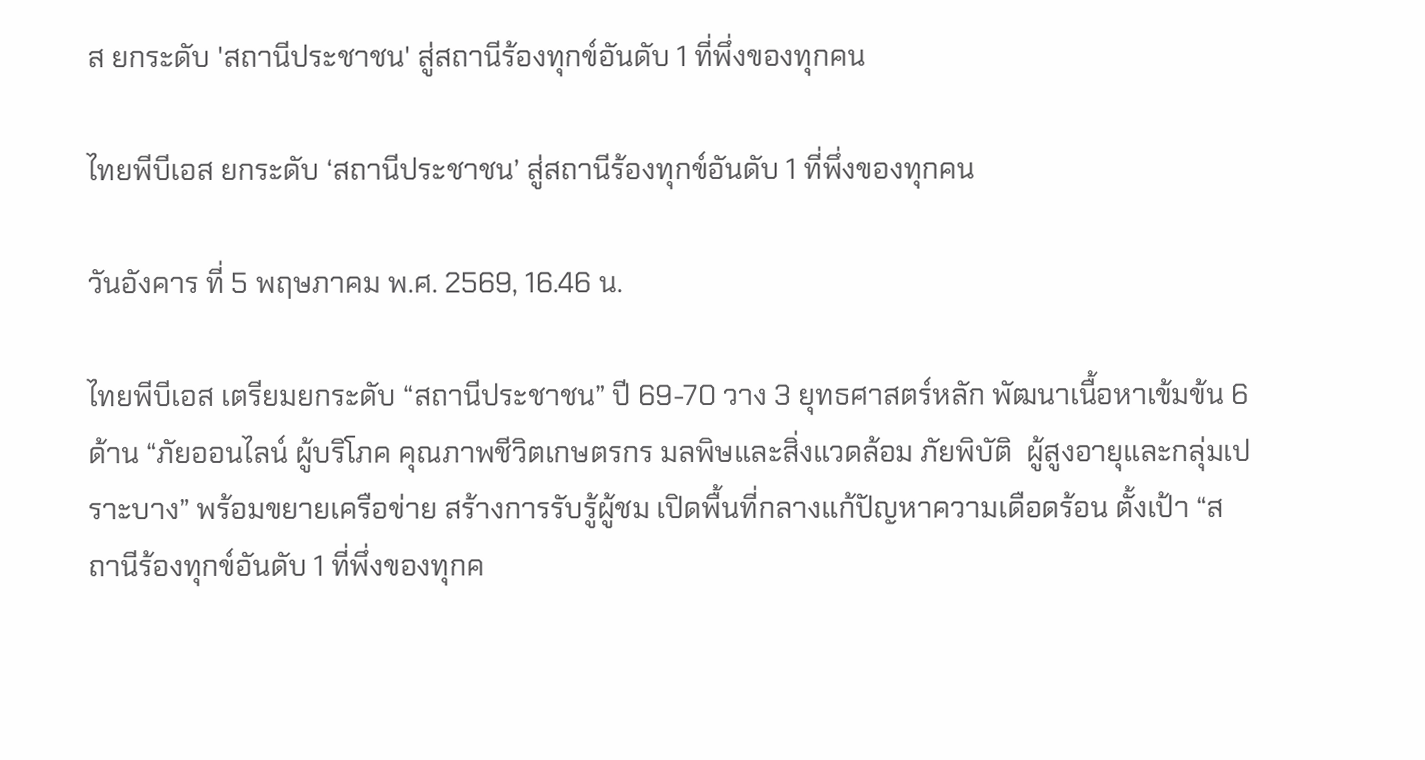ส ยกระดับ 'สถานีประชาชน' สู่สถานีร้องทุกข์อันดับ 1 ที่พึ่งของทุกคน

ไทยพีบีเอส ยกระดับ ‘สถานีประชาชน’ สู่สถานีร้องทุกข์อันดับ 1 ที่พึ่งของทุกคน

วันอังคาร ที่ 5 พฤษภาคม พ.ศ. 2569, 16.46 น.

ไทยพีบีเอส เตรียมยกระดับ “สถานีประชาชน” ปี 69-70 วาง 3 ยุทธศาสตร์หลัก พัฒนาเนื้อหาเข้มข้น 6 ด้าน “ภัยออนไลน์ ผู้บริโภค คุณภาพชีวิตเกษตรกร มลพิษและสิ่งแวดล้อม ภัยพิบัติ  ผู้สูงอายุและกลุ่มเปราะบาง” พร้อมขยายเครือข่าย สร้างการรับรู้ผู้ชม เปิดพื้นที่กลางแก้ปัญหาความเดือดร้อน ตั้งเป้า “สถานีร้องทุกข์อันดับ 1 ที่พึ่งของทุกค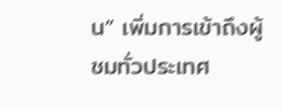น” เพิ่มการเข้าถึงผู้ชมทั่วประเทศ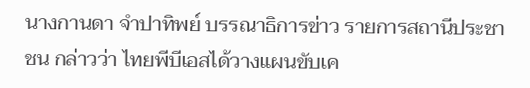นางกานดา จำปาทิพย์ บรรณาธิการข่าว รายการสถานีประชาชน กล่าวว่า ไทยพีบีเอสได้วางแผนขับเค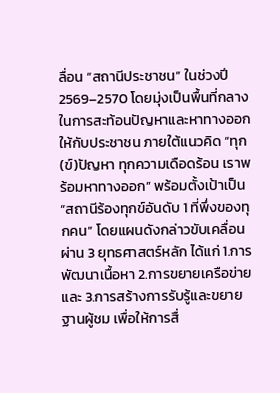ลื่อน “สถานีประชาชน” ในช่วงปี 2569–2570 โดยมุ่งเป็นพื้นที่กลางในการสะท้อนปัญหาและหาทางออกให้กับประชาชน ภายใต้แนวคิด “ทุก(ข์)ปัญหา ทุกความเดือดร้อน เราพร้อมหาทางออก” พร้อมตั้งเป้าเป็น “สถานีร้องทุกข์อันดับ 1 ที่พึ่งของทุกคน” โดยแผนดังกล่าวขับเคลื่อนผ่าน 3 ยุทธศาสตร์หลัก ได้แก่ 1.การพัฒนาเนื้อหา 2.การขยายเครือข่าย และ 3.การสร้างการรับรู้และขยายฐานผู้ชม เพื่อให้การสื่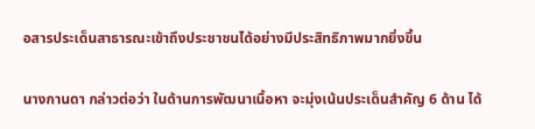อสารประเด็นสาธารณะเข้าถึงประชาชนได้อย่างมีประสิทธิภาพมากยิ่งขึ้น

นางกานดา กล่าวต่อว่า ในด้านการพัฒนาเนื้อหา จะมุ่งเน้นประเด็นสำคัญ 6 ด้าน ได้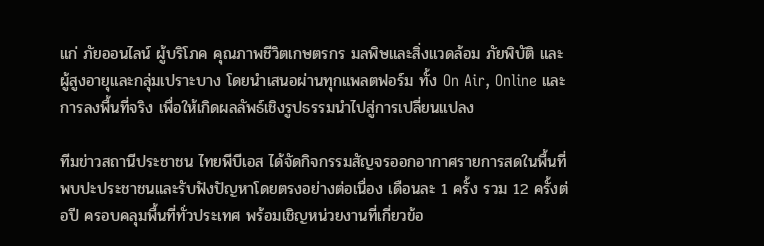แก่ ภัยออนไลน์ ผู้บริโภค คุณภาพชีวิตเกษตรกร มลพิษและสิ่งแวดล้อม ภัยพิบัติ และผู้สูงอายุและกลุ่มเปราะบาง โดยนำเสนอผ่านทุกแพลตฟอร์ม ทั้ง On Air, Online และการลงพื้นที่จริง เพื่อให้เกิดผลลัพธ์เชิงรูปธรรมนำไปสู่การเปลี่ยนแปลง

ทีมข่าวสถานีประชาชน ไทยพีบีเอส ได้จัดกิจกรรมสัญจรออกอากาศรายการสดในพื้นที่ พบปะประชาชนและรับฟังปัญหาโดยตรงอย่างต่อเนื่อง เดือนละ 1 ครั้ง รวม 12 ครั้งต่อปี ครอบคลุมพื้นที่ทั่วประเทศ พร้อมเชิญหน่วยงานที่เกี่ยวข้อ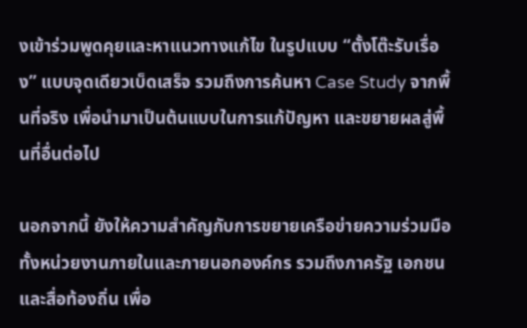งเข้าร่วมพูดคุยและหาแนวทางแก้ไข ในรูปแบบ “ตั้งโต๊ะรับเรื่อง” แบบจุดเดียวเบ็ดเสร็จ รวมถึงการค้นหา Case Study จากพื้นที่จริง เพื่อนำมาเป็นต้นแบบในการแก้ปัญหา และขยายผลสู่พื้นที่อื่นต่อไป

นอกจากนี้ ยังให้ความสำคัญกับการขยายเครือข่ายความร่วมมือ ทั้งหน่วยงานภายในและภายนอกองค์กร รวมถึงภาครัฐ เอกชน และสื่อท้องถิ่น เพื่อ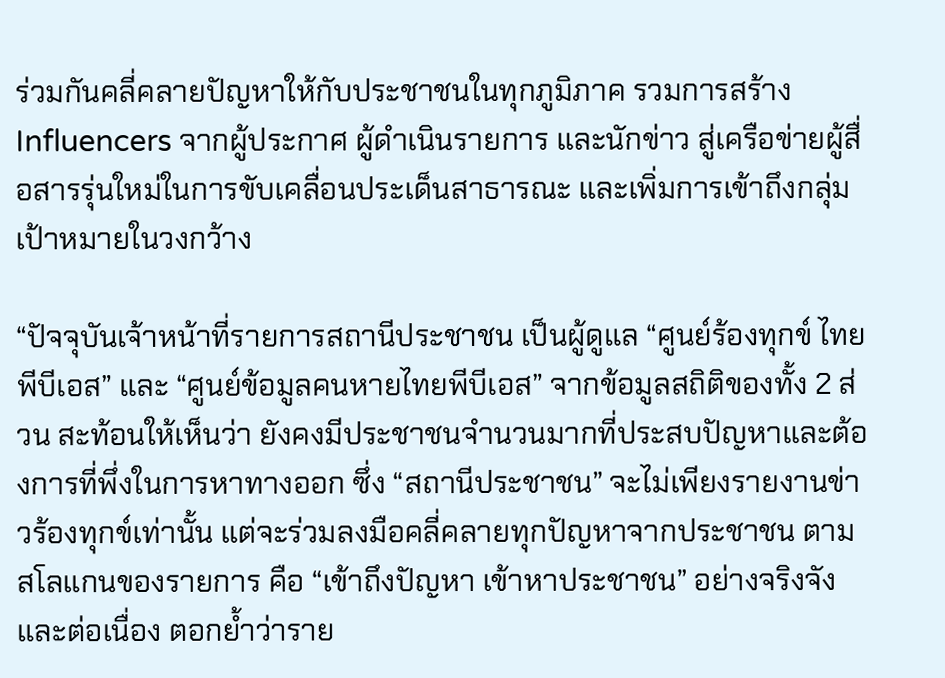ร่วมกันคลี่คลายปัญหาให้กับประชาชนในทุกภูมิภาค รวมการสร้าง Influencers จากผู้ประกาศ ผู้ดำเนินรายการ และนักข่าว สู่เครือข่ายผู้สื่อสารรุ่นใหม่ในการขับเคลื่อนประเด็นสาธารณะ และเพิ่มการเข้าถึงกลุ่มเป้าหมายในวงกว้าง

“ปัจจุบันเจ้าหน้าที่รายการสถานีประชาชน เป็นผู้ดูแล “ศูนย์ร้องทุกข์ ไทยพีบีเอส” และ “ศูนย์ข้อมูลคนหายไทยพีบีเอส” จากข้อมูลสถิติของทั้ง 2 ส่วน สะท้อนให้เห็นว่า ยังคงมีประชาชนจำนวนมากที่ประสบปัญหาและต้องการที่พึ่งในการหาทางออก ซึ่ง “สถานีประชาชน” จะไม่เพียงรายงานข่าวร้องทุกข์เท่านั้น แต่จะร่วมลงมือคลี่คลายทุกปัญหาจากประชาชน ตามสโลแกนของรายการ คือ “เข้าถึงปัญหา เข้าหาประชาชน” อย่างจริงจังและต่อเนื่อง ตอกย้ำว่าราย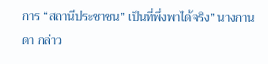การ “สถานีประชาชน” เป็นที่พึ่งพาได้จริง” นางกานดา กล่าว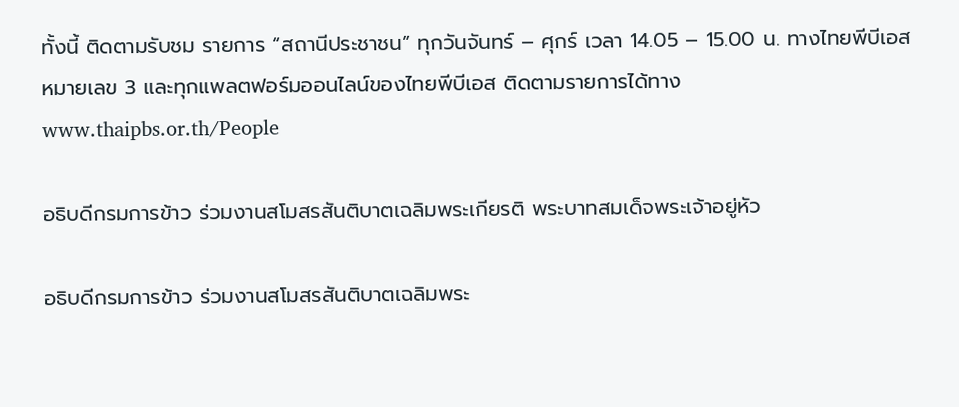ทั้งนี้ ติดตามรับชม รายการ “สถานีประชาชน” ทุกวันจันทร์ – ศุกร์ เวลา 14.05 – 15.00 น. ทางไทยพีบีเอส หมายเลข 3 และทุกแพลตฟอร์มออนไลน์ของไทยพีบีเอส ติดตามรายการได้ทาง www.thaipbs.or.th/People

อธิบดีกรมการข้าว ร่วมงานสโมสรสันติบาตเฉลิมพระเกียรติ พระบาทสมเด็จพระเจ้าอยู่หัว

อธิบดีกรมการข้าว ร่วมงานสโมสรสันติบาตเฉลิมพระ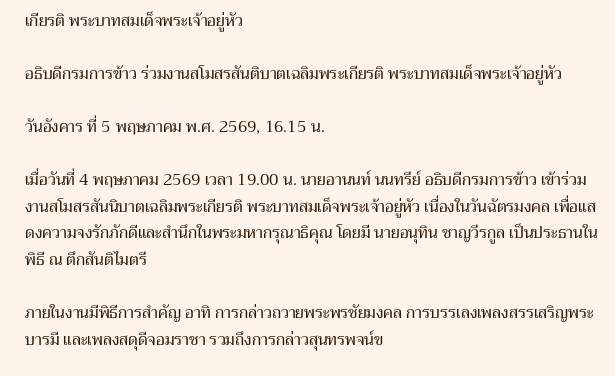เกียรติ พระบาทสมเด็จพระเจ้าอยู่หัว

อธิบดีกรมการข้าว ร่วมงานสโมสรสันติบาตเฉลิมพระเกียรติ พระบาทสมเด็จพระเจ้าอยู่หัว

วันอังคาร ที่ 5 พฤษภาคม พ.ศ. 2569, 16.15 น.

เมื่อวันที่ 4 พฤษภาคม 2569 เวลา 19.00 น. นายอานนท์ นนทรีย์ อธิบดีกรมการข้าว เข้าร่วมงานสโมสรสันนิบาตเฉลิมพระเกียรติ พระบาทสมเด็จพระเจ้าอยู่หัว เนื่องในวันฉัตรมงคล เพื่อแสดงความจงรักภักดีและสำนึกในพระมหากรุณาธิคุณ โดยมี นายอนุทิน ชาญวีรกูล เป็นประธานในพิธี ณ ตึกสันติไมตรี

ภายในงานมีพิธีการสำคัญ อาทิ การกล่าวถวายพระพรชัยมงคล การบรรเลงเพลงสรรเสริญพระบารมี และเพลงสดุดีจอมราชา รวมถึงการกล่าวสุนทรพจน์ข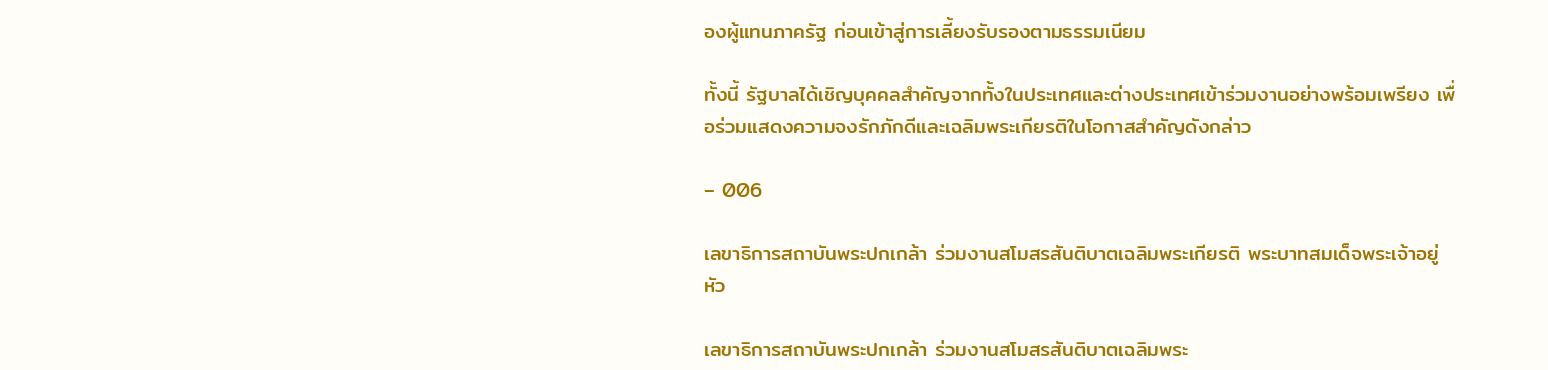องผู้แทนภาครัฐ ก่อนเข้าสู่การเลี้ยงรับรองตามธรรมเนียม

ทั้งนี้ รัฐบาลได้เชิญบุคคลสำคัญจากทั้งในประเทศและต่างประเทศเข้าร่วมงานอย่างพร้อมเพรียง เพื่อร่วมแสดงความจงรักภักดีและเฉลิมพระเกียรติในโอกาสสำคัญดังกล่าว

– 006

เลขาธิการสถาบันพระปกเกล้า ร่วมงานสโมสรสันติบาตเฉลิมพระเกียรติ พระบาทสมเด็จพระเจ้าอยู่หัว

เลขาธิการสถาบันพระปกเกล้า ร่วมงานสโมสรสันติบาตเฉลิมพระ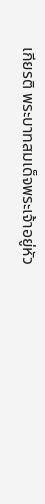เกียรติ พระบาทสมเด็จพระเจ้าอยู่หัว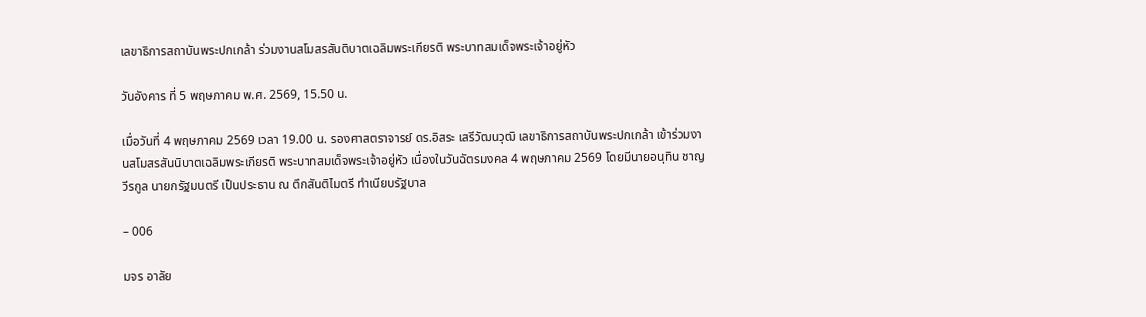เลขาธิการสถาบันพระปกเกล้า ร่วมงานสโมสรสันติบาตเฉลิมพระเกียรติ พระบาทสมเด็จพระเจ้าอยู่หัว

วันอังคาร ที่ 5 พฤษภาคม พ.ศ. 2569, 15.50 น.

เมื่อวันที่ 4 พฤษภาคม 2569 เวลา 19.00 น. รองศาสตราจารย์ ดร.อิสระ เสรีวัฒนวุฒิ เลขาธิการสถาบันพระปกเกล้า เข้าร่วมงานสโมสรสันนิบาตเฉลิมพระเกียรติ พระบาทสมเด็จพระเจ้าอยู่หัว เนื่องในวันฉัตรมงคล 4 พฤษภาคม 2569 โดยมีนายอนุทิน ชาญวีรกูล นายกรัฐมนตรี เป็นประธาน ณ ตึกสันติไมตรี ทำเนียบรัฐบาล

– 006

มจร อาลัย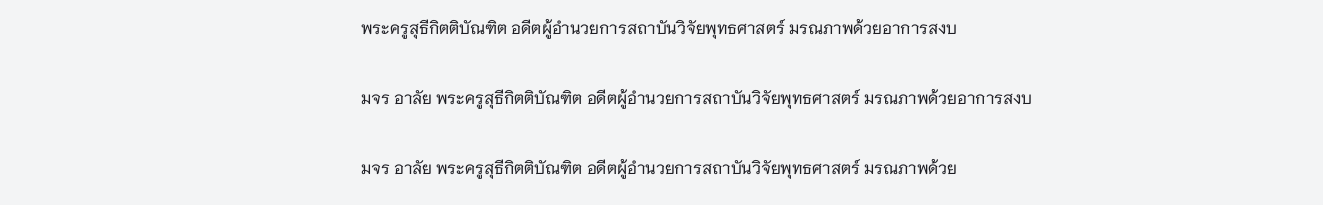พระครูสุธีกิตติบัณฑิต อดีตผู้อำนวยการสถาบันวิจัยพุทธศาสตร์ มรณภาพด้วยอาการสงบ

มจร อาลัย พระครูสุธีกิตติบัณฑิต อดีตผู้อำนวยการสถาบันวิจัยพุทธศาสตร์ มรณภาพด้วยอาการสงบ

มจร อาลัย พระครูสุธีกิตติบัณฑิต อดีตผู้อำนวยการสถาบันวิจัยพุทธศาสตร์ มรณภาพด้วย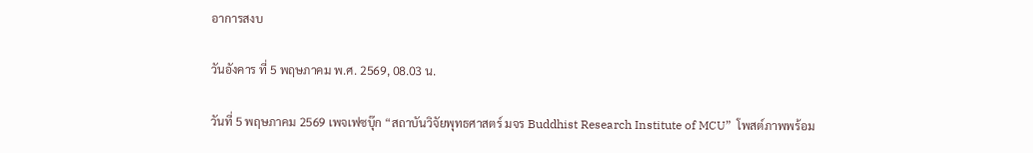อาการสงบ

วันอังคาร ที่ 5 พฤษภาคม พ.ศ. 2569, 08.03 น.

วันที่ 5 พฤษภาคม 2569 เพจเฟซบุ๊ก “สถาบันวิจัยพุทธศาสตร์ มจร Buddhist Research Institute of MCU”  โพสต์ภาพพร้อม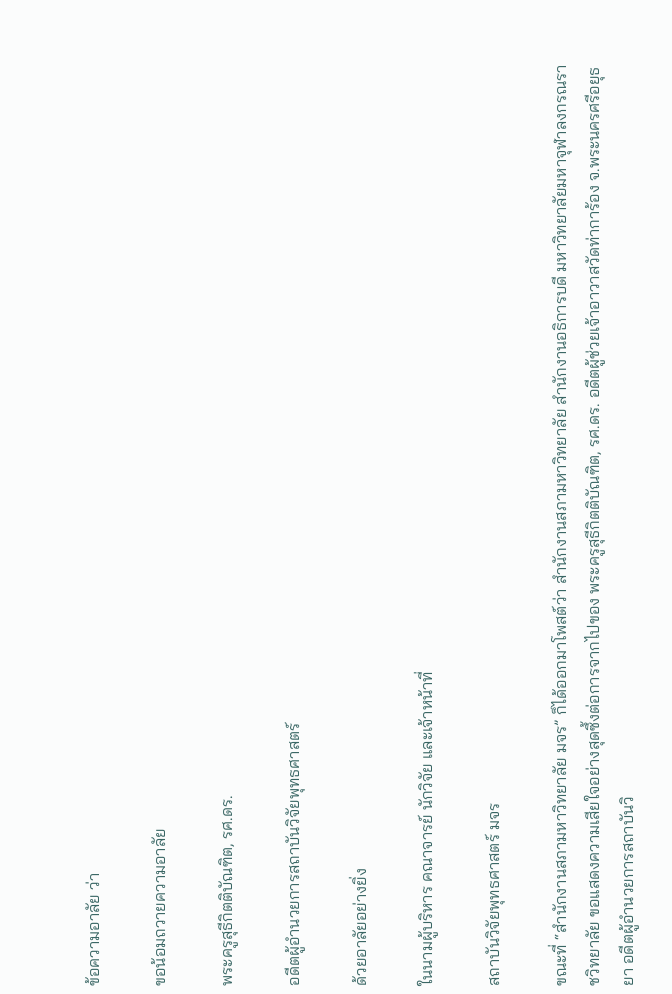ข้อความอาลัย ว่า

ขอน้อมถวายความอาลัย

พระครูสุธีกิตติบัณฑิต, รศ.ดร.

อดีตผู้อำนวยการสถาบันวิจัยพุทธศาสตร์

ด้วยอาลัยอย่างยิ่ง

ในนามผู้บริหาร คณาจารย์ นักวิจัย และเจ้าหน้าที่

สถาบันวิจัยพุทธศาสตร์ มจร

ขณะที่ “สำนักงานสภามหาวิทยาลัย มจร” ก็ได้ออกมาโพสต์ว่า สำนักงานสภามหาวิทยาลัย สำนักงานอธิการบดี มหาวิทยาลัยมหาจุฬาลงกรณราชวิทยาลัย ขอแสดงความเสียใจอย่างสุดซึ้งต่อการจากไปของ พระครูสุธีกิตติบัณฑิต, รศ.ดร. อดีตผู้ช่วยเจ้าอาวาสวัดท่าการ้อง จ.พระนครศรีอยุธยา อดีตผู้อำนวยการสถาบันวิ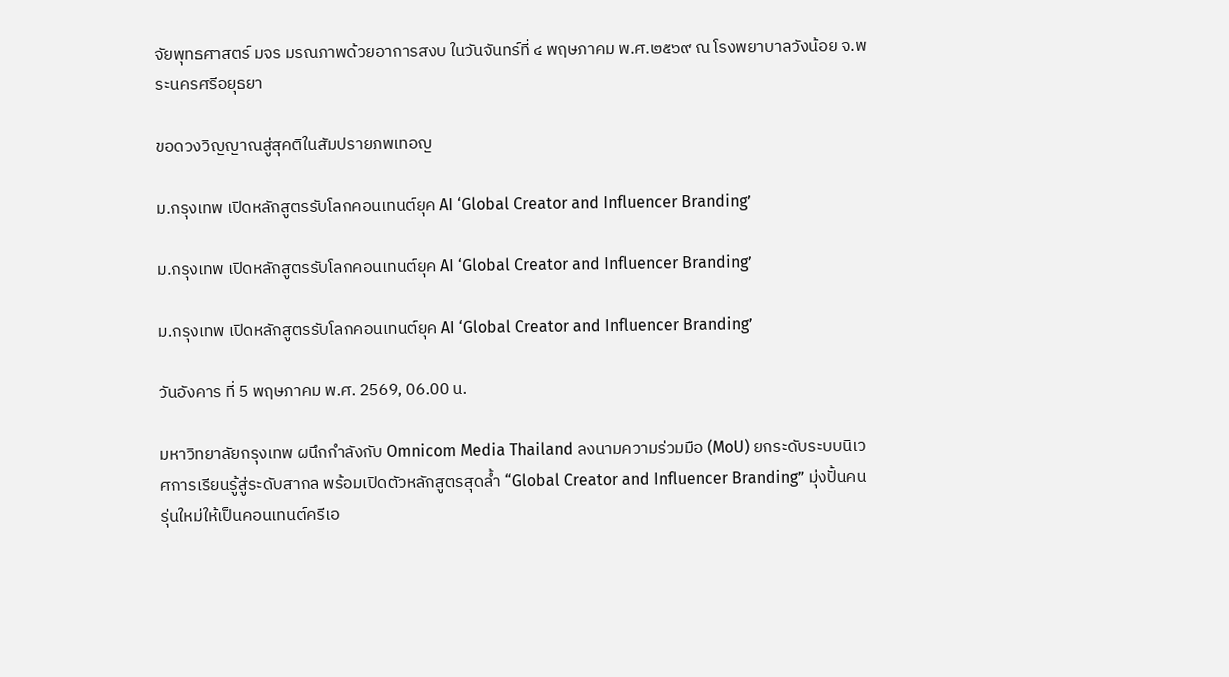จัยพุทธศาสตร์ มจร มรณภาพด้วยอาการสงบ ในวันจันทร์ที่ ๔ พฤษภาคม พ.ศ.๒๕๖๙ ณ โรงพยาบาลวังน้อย จ.พระนครศรีอยุธยา

ขอดวงวิญญาณสู่สุคติในสัมปรายภพเทอญ

ม.กรุงเทพ เปิดหลักสูตรรับโลกคอนเทนต์ยุค AI ‘Global Creator and Influencer Branding’

ม.กรุงเทพ เปิดหลักสูตรรับโลกคอนเทนต์ยุค AI ‘Global Creator and Influencer Branding’

ม.กรุงเทพ เปิดหลักสูตรรับโลกคอนเทนต์ยุค AI ‘Global Creator and Influencer Branding’

วันอังคาร ที่ 5 พฤษภาคม พ.ศ. 2569, 06.00 น.

มหาวิทยาลัยกรุงเทพ ผนึกกำลังกับ Omnicom Media Thailand ลงนามความร่วมมือ (MoU) ยกระดับระบบนิเวศการเรียนรู้สู่ระดับสากล พร้อมเปิดตัวหลักสูตรสุดล้ำ “Global Creator and Influencer Branding” มุ่งปั้นคนรุ่นใหม่ให้เป็นคอนเทนต์ครีเอ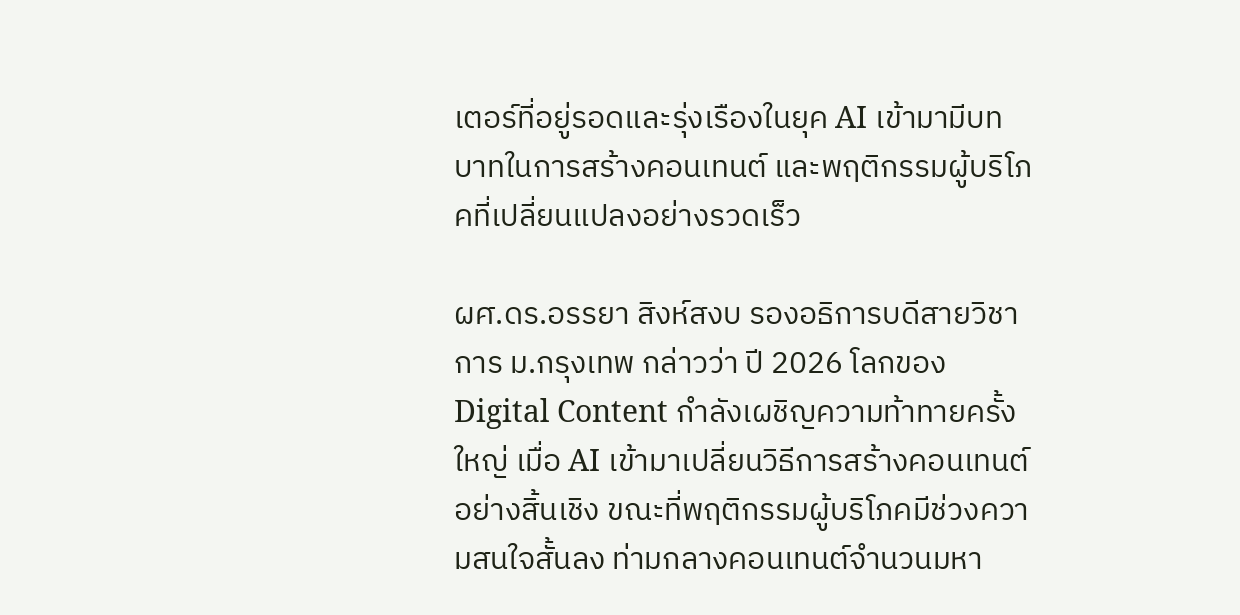เตอร์ที่อยู่รอดและรุ่งเรืองในยุค AI เข้ามามีบทบาทในการสร้างคอนเทนต์ และพฤติกรรมผู้บริโภคที่เปลี่ยนแปลงอย่างรวดเร็ว

ผศ.ดร.อรรยา สิงห์สงบ รองอธิการบดีสายวิชาการ ม.กรุงเทพ กล่าวว่า ปี 2026 โลกของ Digital Content กำลังเผชิญความท้าทายครั้งใหญ่ เมื่อ AI เข้ามาเปลี่ยนวิธีการสร้างคอนเทนต์อย่างสิ้นเชิง ขณะที่พฤติกรรมผู้บริโภคมีช่วงความสนใจสั้นลง ท่ามกลางคอนเทนต์จำนวนมหา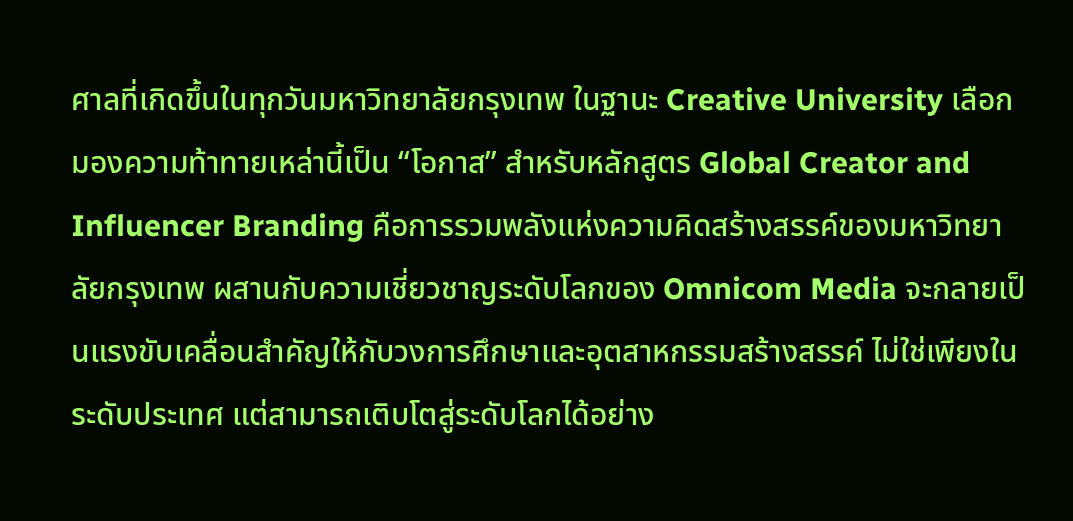ศาลที่เกิดขึ้นในทุกวันมหาวิทยาลัยกรุงเทพ ในฐานะ Creative University เลือกมองความท้าทายเหล่านี้เป็น “โอกาส” สำหรับหลักสูตร Global Creator and Influencer Branding คือการรวมพลังแห่งความคิดสร้างสรรค์ของมหาวิทยาลัยกรุงเทพ ผสานกับความเชี่ยวชาญระดับโลกของ Omnicom Media จะกลายเป็นแรงขับเคลื่อนสำคัญให้กับวงการศึกษาและอุตสาหกรรมสร้างสรรค์ ไม่ใช่เพียงในระดับประเทศ แต่สามารถเติบโตสู่ระดับโลกได้อย่าง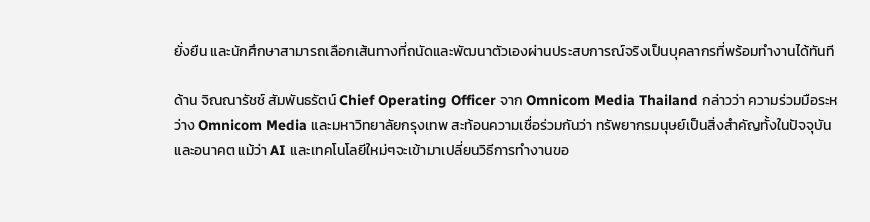ยั่งยืน และนักศึกษาสามารถเลือกเส้นทางที่ถนัดและพัฒนาตัวเองผ่านประสบการณ์จริงเป็นบุคลากรที่พร้อมทำงานได้ทันที

ด้าน จิณณารัชช์ สัมพันธรัตน์ Chief Operating Officer จาก Omnicom Media Thailand กล่าวว่า ความร่วมมือระหว่าง Omnicom Media และมหาวิทยาลัยกรุงเทพ สะท้อนความเชื่อร่วมกันว่า ทรัพยากรมนุษย์เป็นสิ่งสำคัญทั้งในปัจจุบันและอนาคต แม้ว่า AI และเทคโนโลยีใหม่ๆจะเข้ามาเปลี่ยนวิธีการทำงานขอ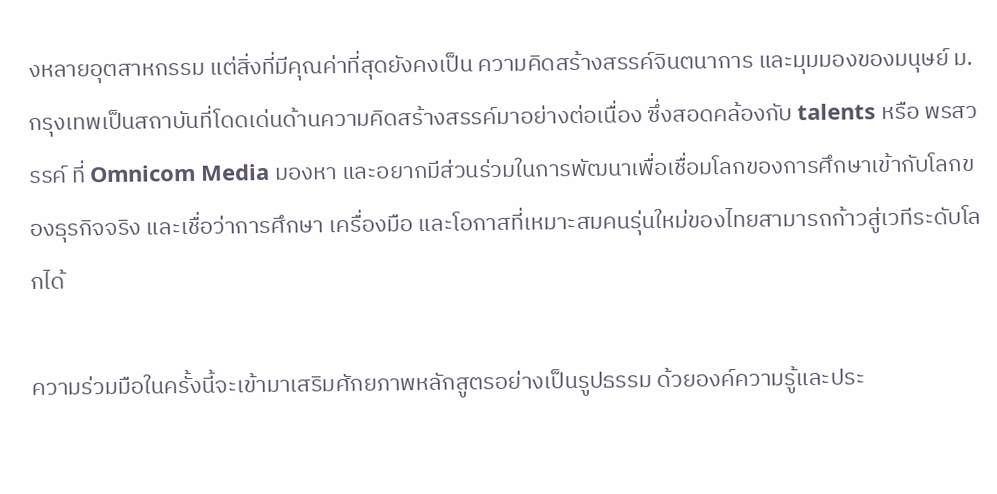งหลายอุตสาหกรรม แต่สิ่งที่มีคุณค่าที่สุดยังคงเป็น ความคิดสร้างสรรค์จินตนาการ และมุมมองของมนุษย์ ม.กรุงเทพเป็นสถาบันที่โดดเด่นด้านความคิดสร้างสรรค์มาอย่างต่อเนื่อง ซึ่งสอดคล้องกับ talents หรือ พรสวรรค์ ที่ Omnicom Media มองหา และอยากมีส่วนร่วมในการพัฒนาเพื่อเชื่อมโลกของการศึกษาเข้ากับโลกของธุรกิจจริง และเชื่อว่าการศึกษา เครื่องมือ และโอกาสที่เหมาะสมคนรุ่นใหม่ของไทยสามารถก้าวสู่เวทีระดับโลกได้

ความร่วมมือในครั้งนี้จะเข้ามาเสริมศักยภาพหลักสูตรอย่างเป็นรูปธรรม ด้วยองค์ความรู้และประ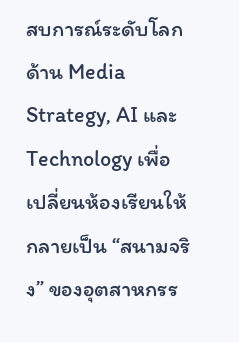สบการณ์ระดับโลกด้าน Media Strategy, AI และ Technology เพื่อเปลี่ยนห้องเรียนให้กลายเป็น “สนามจริง” ของอุตสาหกรร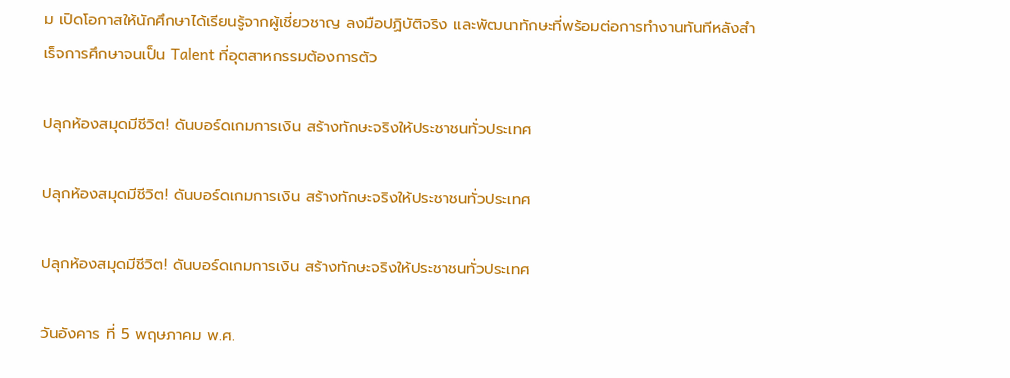ม เปิดโอกาสให้นักศึกษาได้เรียนรู้จากผู้เชี่ยวชาญ ลงมือปฏิบัติจริง และพัฒนาทักษะที่พร้อมต่อการทำงานทันทีหลังสำเร็จการศึกษาจนเป็น Talent ที่อุตสาหกรรมต้องการตัว

ปลุกห้องสมุดมีชีวิต! ดันบอร์ดเกมการเงิน สร้างทักษะจริงให้ประชาชนทั่วประเทศ

ปลุกห้องสมุดมีชีวิต! ดันบอร์ดเกมการเงิน สร้างทักษะจริงให้ประชาชนทั่วประเทศ

ปลุกห้องสมุดมีชีวิต! ดันบอร์ดเกมการเงิน สร้างทักษะจริงให้ประชาชนทั่วประเทศ

วันอังคาร ที่ 5 พฤษภาคม พ.ศ.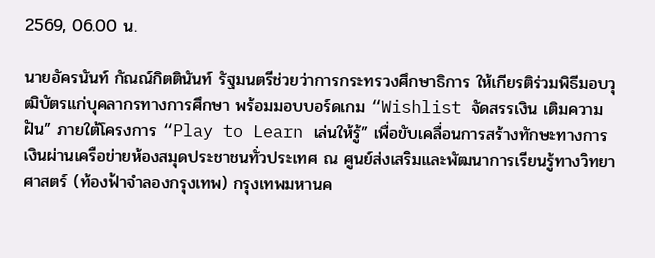2569, 06.00 น.

นายอัครนันท์ กัณณ์กิตตินันท์ รัฐมนตรีช่วยว่าการกระทรวงศึกษาธิการ ให้เกียรติร่วมพิธีมอบวุฒิบัตรแก่บุคลากรทางการศึกษา พร้อมมอบบอร์ดเกม “Wishlist จัดสรรเงิน เติมความฝัน” ภายใต้โครงการ “Play to Learn เล่นให้รู้” เพื่อขับเคลื่อนการสร้างทักษะทางการเงินผ่านเครือข่ายห้องสมุดประชาชนทั่วประเทศ ณ ศูนย์ส่งเสริมและพัฒนาการเรียนรู้ทางวิทยาศาสตร์ (ท้องฟ้าจำลองกรุงเทพ) กรุงเทพมหานค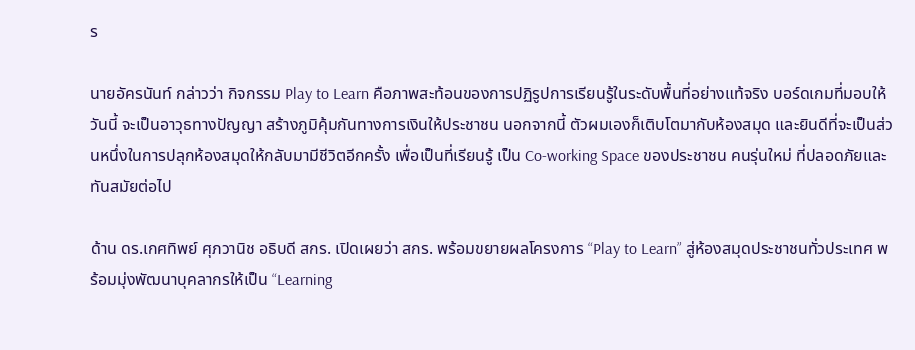ร

นายอัครนันท์ กล่าวว่า กิจกรรม Play to Learn คือภาพสะท้อนของการปฏิรูปการเรียนรู้ในระดับพื้นที่อย่างแท้จริง บอร์ดเกมที่มอบให้วันนี้ จะเป็นอาวุธทางปัญญา สร้างภูมิคุ้มกันทางการเงินให้ประชาชน นอกจากนี้ ตัวผมเองก็เติบโตมากับห้องสมุด และยินดีที่จะเป็นส่วนหนึ่งในการปลุกห้องสมุดให้กลับมามีชีวิตอีกครั้ง เพื่อเป็นที่เรียนรู้ เป็น Co-working Space ของประชาชน คนรุ่นใหม่ ที่ปลอดภัยและทันสมัยต่อไป

ด้าน ดร.เกศทิพย์ ศุภวานิช อธิบดี สกร. เปิดเผยว่า สกร. พร้อมขยายผลโครงการ “Play to Learn” สู่ห้องสมุดประชาชนทั่วประเทศ พร้อมมุ่งพัฒนาบุคลากรให้เป็น “Learning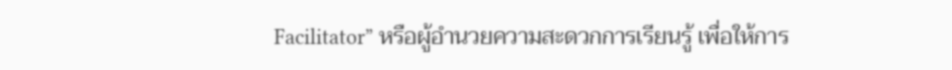Facilitator” หรือผู้อำนวยความสะดวกการเรียนรู้ เพื่อให้การ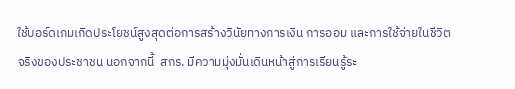ใช้บอร์ดเกมเกิดประโยชน์สูงสุดต่อการสร้างวินัยทางการเงิน การออม และการใช้จ่ายในชีวิตจริงของประชาชน นอกจากนี้  สกร. มีความมุ่งมั่นเดินหน้าสู่การเรียนรู้ระ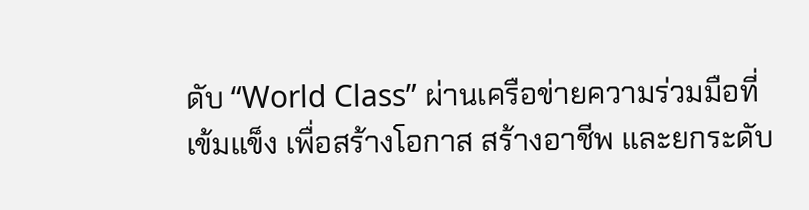ดับ “World Class” ผ่านเครือข่ายความร่วมมือที่เข้มแข็ง เพื่อสร้างโอกาส สร้างอาชีพ และยกระดับ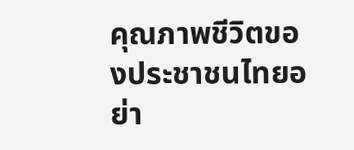คุณภาพชีวิตของประชาชนไทยอย่า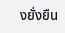งยั่งยืน